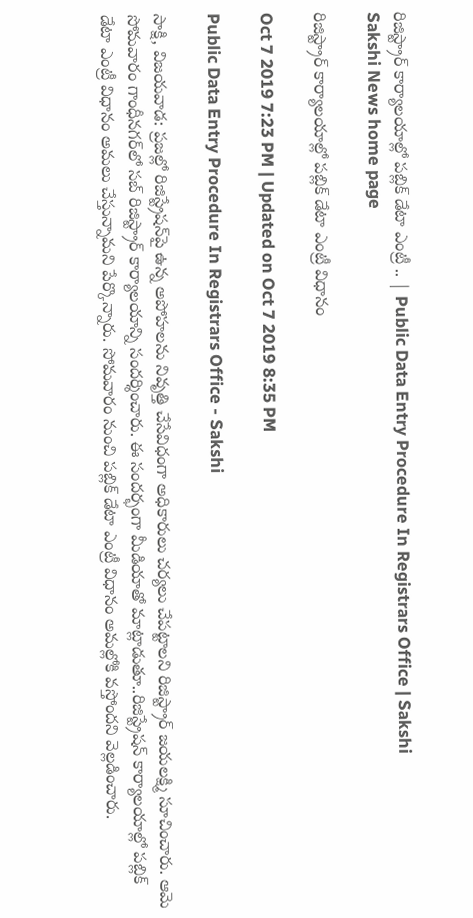రిజిస్ట్రార్‌ కార్యాలయాల్లో పబ్లిక్‌ డేటా ఎంట్రీ .. | Public Data Entry Procedure In Registrars Office | Sakshi
Sakshi News home page

రిజిస్ట్రార్‌ కార్యాలయాల్లో పబ్లిక్‌ డేటా ఎంట్రీ విధానం

Oct 7 2019 7:23 PM | Updated on Oct 7 2019 8:35 PM

Public Data Entry Procedure In Registrars Office - Sakshi

సాక్షి, విజయవాడ: ప్రజల్లో రిజిస్ట్రేషన్‌పై ఉన్న అపోహలను నివృత్తి చేసేవిధంగా అధికారులు చర్యలు చేపట్టాలని రిజిస్ట్రార్‌ జయలక్ష్మి సూచించారు. ఆమె సోమవారం గాంధీనగర్‌లో సబ్‌ రిజిస్ట్రార్‌ కార్యాలయాన్ని సందర్శించారు. ఈ సందర్భంగా మీడియాతో మాట్లాడుతూ..రిజిస్ట్రేషన్‌ కార్యాలయాల్లో పబ్లిక్‌ డేటా ఎంట్రీ విధానం అమలు చేస్తున్నామని పేర్కొన్నారు. సోమవారం నుంచి పబ్లిక్‌ డేటా ఎంట్రీ విధానం అమల్లోకి వస్తోందని వెల్లడించారు.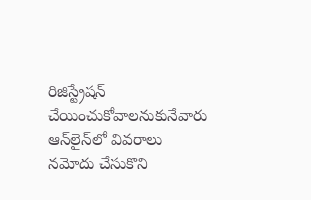రిజిస్ట్రేషన్‌ చేయించుకోవాలనుకునేవారు ఆన్‌లైన్‌లో వివరాలు నమోదు చేసుకొని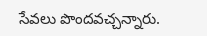సేవలు పొందవచ్చన్నారు.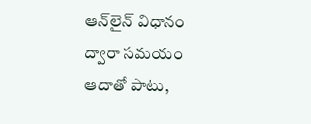ఆన్‌లైన్‌ విధానం ద్వారా సమయం ఆదాతో పాటు,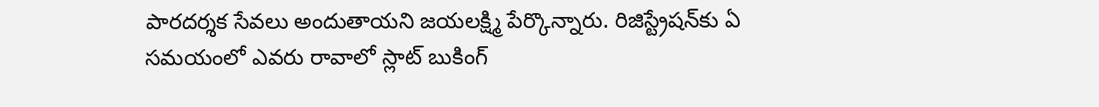పారదర్శక సేవలు అందుతాయని జయలక్ష్మి పేర్కొన్నారు. రిజిస్ట్రేషన్‌కు ఏ సమయంలో ఎవరు రావాలో స్లాట్‌ బుకింగ్‌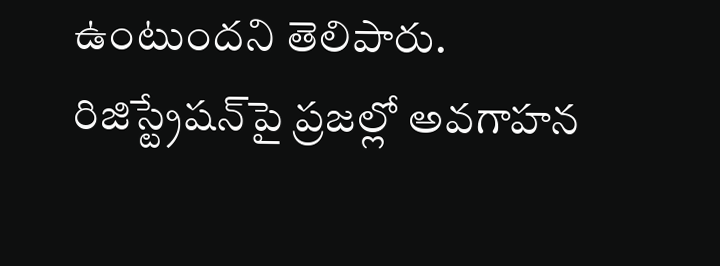ఉంటుందని తెలిపారు. రిజిస్ట్రేషన్‌పై ప్రజల్లో అవగాహన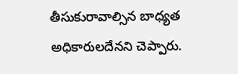తీసుకురావాల్సిన బాధ్యత అధికారులదేనని చెప్పారు.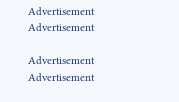Advertisement
Advertisement

Advertisement
Advertisement